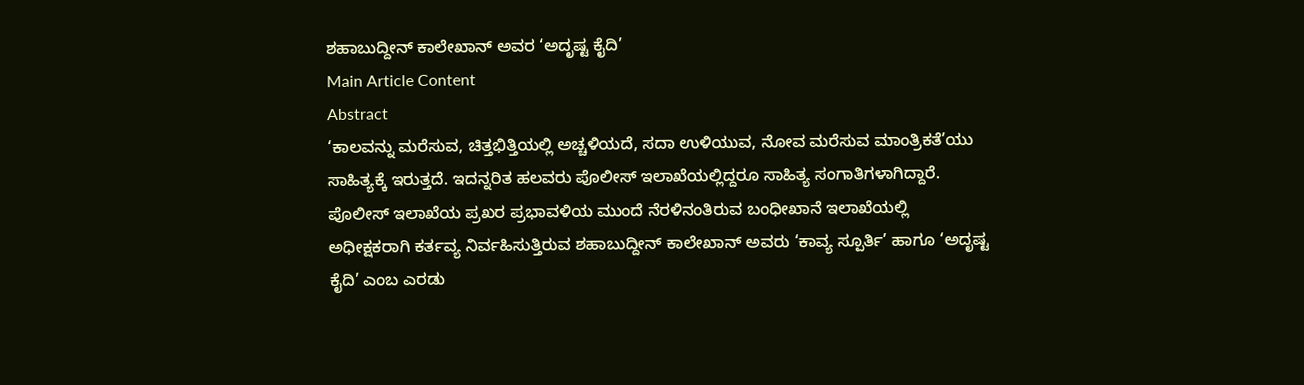ಶಹಾಬುದ್ದೀನ್ ಕಾಲೇಖಾನ್ ಅವರ ‘ಅದೃಷ್ಟ ಕೈದಿ’
Main Article Content
Abstract
‘ಕಾಲವನ್ನು ಮರೆಸುವ, ಚಿತ್ತಭಿತ್ತಿಯಲ್ಲಿ ಅಚ್ಚಳಿಯದೆ, ಸದಾ ಉಳಿಯುವ, ನೋವ ಮರೆಸುವ ಮಾಂತ್ರಿಕತೆ’ಯು ಸಾಹಿತ್ಯಕ್ಕೆ ಇರುತ್ತದೆ. ಇದನ್ನರಿತ ಹಲವರು ಪೊಲೀಸ್ ಇಲಾಖೆಯಲ್ಲಿದ್ದರೂ ಸಾಹಿತ್ಯ ಸಂಗಾತಿಗಳಾಗಿದ್ದಾರೆ. ಪೊಲೀಸ್ ಇಲಾಖೆಯ ಪ್ರಖರ ಪ್ರಭಾವಳಿಯ ಮುಂದೆ ನೆರಳಿನಂತಿರುವ ಬಂಧೀಖಾನೆ ಇಲಾಖೆಯಲ್ಲಿ ಅಧೀಕ್ಷಕರಾಗಿ ಕರ್ತವ್ಯ ನಿರ್ವಹಿಸುತ್ತಿರುವ ಶಹಾಬುದ್ದೀನ್ ಕಾಲೇಖಾನ್ ಅವರು ‘ಕಾವ್ಯ ಸ್ಪೂರ್ತಿ’ ಹಾಗೂ ‘ಅದೃಷ್ಟ ಕೈದಿ’ ಎಂಬ ಎರಡು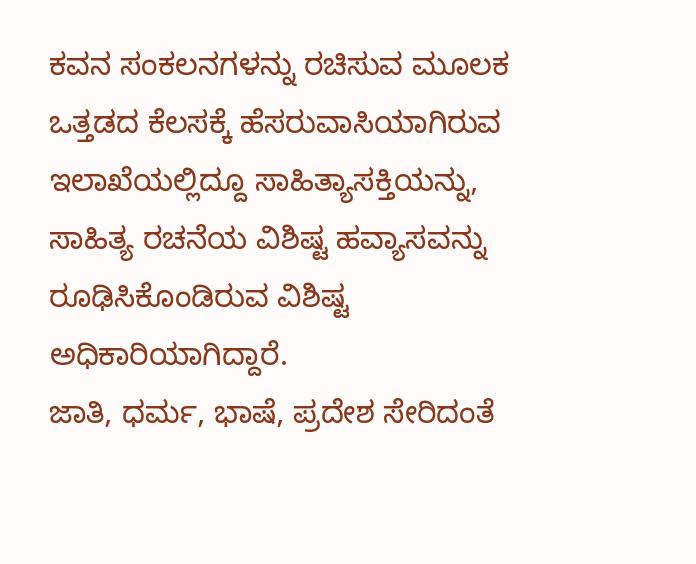ಕವನ ಸಂಕಲನಗಳನ್ನು ರಚಿಸುವ ಮೂಲಕ ಒತ್ತಡದ ಕೆಲಸಕ್ಕೆ ಹೆಸರುವಾಸಿಯಾಗಿರುವ ಇಲಾಖೆಯಲ್ಲಿದ್ದೂ ಸಾಹಿತ್ಯಾಸಕ್ತಿಯನ್ನು, ಸಾಹಿತ್ಯ ರಚನೆಯ ವಿಶಿಷ್ಟ ಹವ್ಯಾಸವನ್ನು ರೂಢಿಸಿಕೊಂಡಿರುವ ವಿಶಿಷ್ಟ ಅಧಿಕಾರಿಯಾಗಿದ್ದಾರೆ.
ಜಾತಿ, ಧರ್ಮ, ಭಾಷೆ, ಪ್ರದೇಶ ಸೇರಿದಂತೆ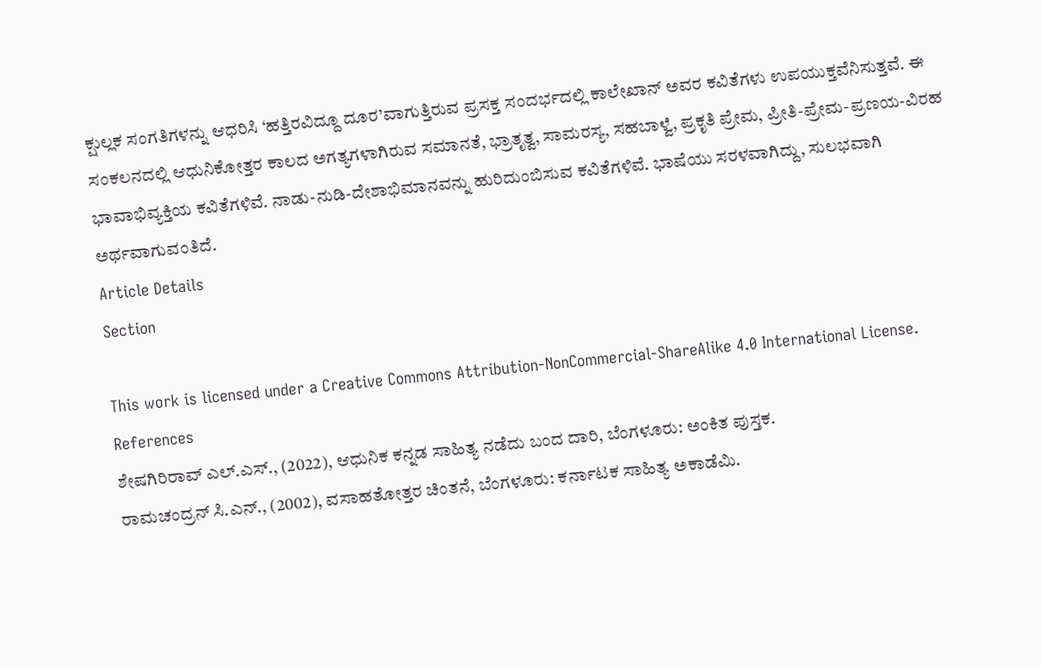ಕ್ಷುಲ್ಲಕ ಸಂಗತಿಗಳನ್ನು ಆಧರಿಸಿ ‘ಹತ್ತಿರವಿದ್ದೂ ದೂರ’ವಾಗುತ್ತಿರುವ ಪ್ರಸಕ್ತ ಸಂದರ್ಭದಲ್ಲಿ ಕಾಲೇಖಾನ್ ಅವರ ಕವಿತೆಗಳು ಉಪಯುಕ್ತವೆನಿಸುತ್ತವೆ. ಈ ಸಂಕಲನದಲ್ಲಿ ಆಧುನಿಕೋತ್ತರ ಕಾಲದ ಅಗತ್ಯಗಳಾಗಿರುವ ಸಮಾನತೆ, ಭ್ರಾತೃತ್ವ, ಸಾಮರಸ್ಯ, ಸಹಬಾಳ್ವೆ, ಪ್ರಕೃತಿ ಪ್ರೇಮ, ಪ್ರೀತಿ-ಪ್ರೇಮ-ಪ್ರಣಯ-ವಿರಹ ಭಾವಾಭಿವ್ಯಕ್ತಿಯ ಕವಿತೆಗಳಿವೆ. ನಾಡು-ನುಡಿ-ದೇಶಾಭಿಮಾನವನ್ನು ಹುರಿದುಂಬಿಸುವ ಕವಿತೆಗಳಿವೆ. ಭಾಷೆಯು ಸರಳವಾಗಿದ್ದು, ಸುಲಭವಾಗಿ ಅರ್ಥವಾಗುವಂತಿದೆ.
Article Details
Section

This work is licensed under a Creative Commons Attribution-NonCommercial-ShareAlike 4.0 International License.
References
ಶೇಷಗಿರಿರಾವ್ ಎಲ್.ಎಸ್., (2022), ಆಧುನಿಕ ಕನ್ನಡ ಸಾಹಿತ್ಯ ನಡೆದು ಬಂದ ದಾರಿ, ಬೆಂಗಳೂರು: ಅಂಕಿತ ಪುಸ್ತಕ.
ರಾಮಚಂದ್ರನ್ ಸಿ.ಎನ್., (2002), ವಸಾಹತೋತ್ತರ ಚಿಂತನೆ, ಬೆಂಗಳೂರು: ಕರ್ನಾಟಕ ಸಾಹಿತ್ಯ ಅಕಾಡೆಮಿ.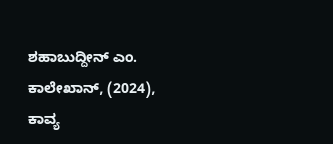ಶಹಾಬುದ್ದೀನ್ ಎಂ. ಕಾಲೇಖಾನ್, (2024), ಕಾವ್ಯ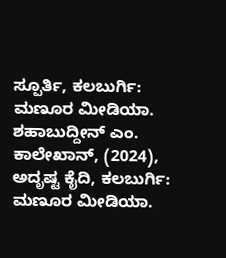ಸ್ಪೂರ್ತಿ, ಕಲಬುರ್ಗಿ: ಮಣೂರ ಮೀಡಿಯಾ.
ಶಹಾಬುದ್ದೀನ್ ಎಂ. ಕಾಲೇಖಾನ್, (2024), ಅದೃಷ್ಟ ಕೈದಿ, ಕಲಬುರ್ಗಿ: ಮಣೂರ ಮೀಡಿಯಾ.